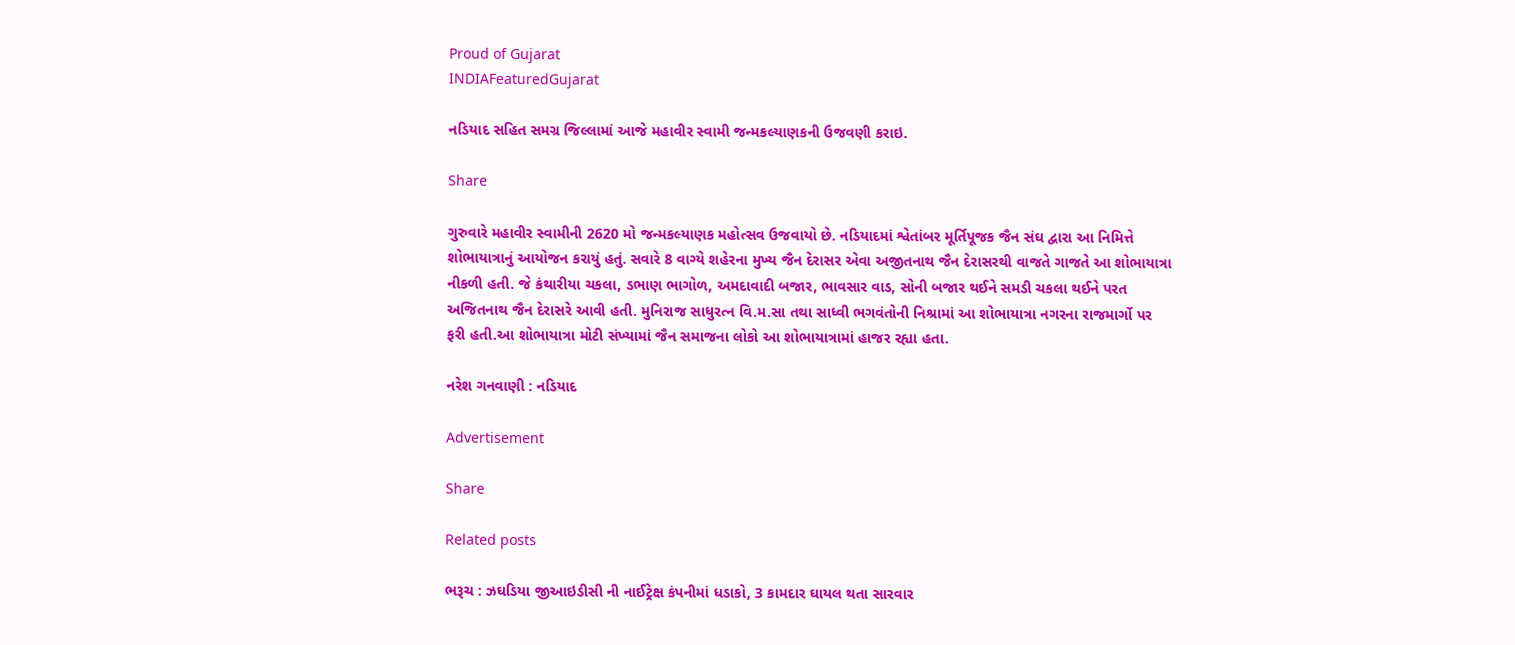Proud of Gujarat
INDIAFeaturedGujarat

નડિયાદ સહિત સમગ્ર જિલ્લામાં આજે મહાવીર સ્વામી જન્મકલ્યાણકની ઉજવણી કરાઇ.

Share

ગુરુવારે મહાવીર સ્વામીની 2620 મો જન્મકલ્યાણક મહોત્સવ ઉજવાયો છે. નડિયાદમાં શ્વેતાંબર મૂર્તિપૂજક જૈન સંઘ દ્વારા આ નિમિત્તે શોભાયાત્રાનું આયોજન કરાયું હતું. સવારે 8 વાગ્યે શહેરના મુખ્ય જૈન દેરાસર એવા અજીતનાથ જૈન દેરાસરથી વાજતે ગાજતે આ શોભાયાત્રા નીકળી હતી. જે કંથારીયા ચકલા, ડભાણ ભાગોળ, અમદાવાદી બજાર, ભાવસાર વાડ, સોની બજાર થઈને સમડી ચકલા થઈને પરત અજિતનાથ જૈન દેરાસરે આવી હતી. મુનિરાજ સાધુરત્ન વિ.મ.સા તથા સાધ્વી ભગવંતોની નિશ્રામાં આ શોભાયાત્રા નગરના રાજમાર્ગો પર ફરી હતી.આ શોભાયાત્રા મોટી સંખ્યામાં જૈન સમાજના લોકો આ શોભાયાત્રામાં હાજર રહ્યા હતા.

નરેશ ગનવાણી : નડિયાદ

Advertisement

Share

Related posts

ભરૂચ : ઝઘડિયા જીઆઇડીસી ની નાઈટ્રેક્ષ કંપનીમાં ધડાકો, 3 કામદાર ઘાયલ થતા સારવાર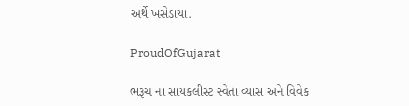અર્થે ખસેડાયા.

ProudOfGujarat

ભરૂચ ના સાયકલીસ્ટ સ્વેતા વ્યાસ અને વિવેક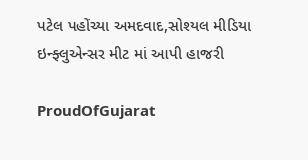પટેલ પહોંચ્યા અમદવાદ,સોશ્યલ મીડિયા ઇન્ફ્લુએન્સર મીટ માં આપી હાજરી

ProudOfGujarat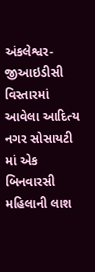અંકલેશ્વર- જીઆઇડીસી વિસ્તારમાં આવેલા આદિત્ય નગર સોસાયટી માં એક બિનવારસી મહિલાની લાશ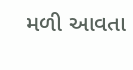મળી આવતા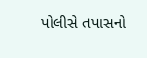પોલીસે તપાસનો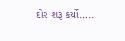દોર શરૂ કર્યો…..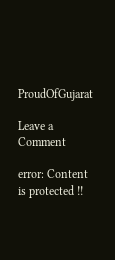ProudOfGujarat

Leave a Comment

error: Content is protected !!